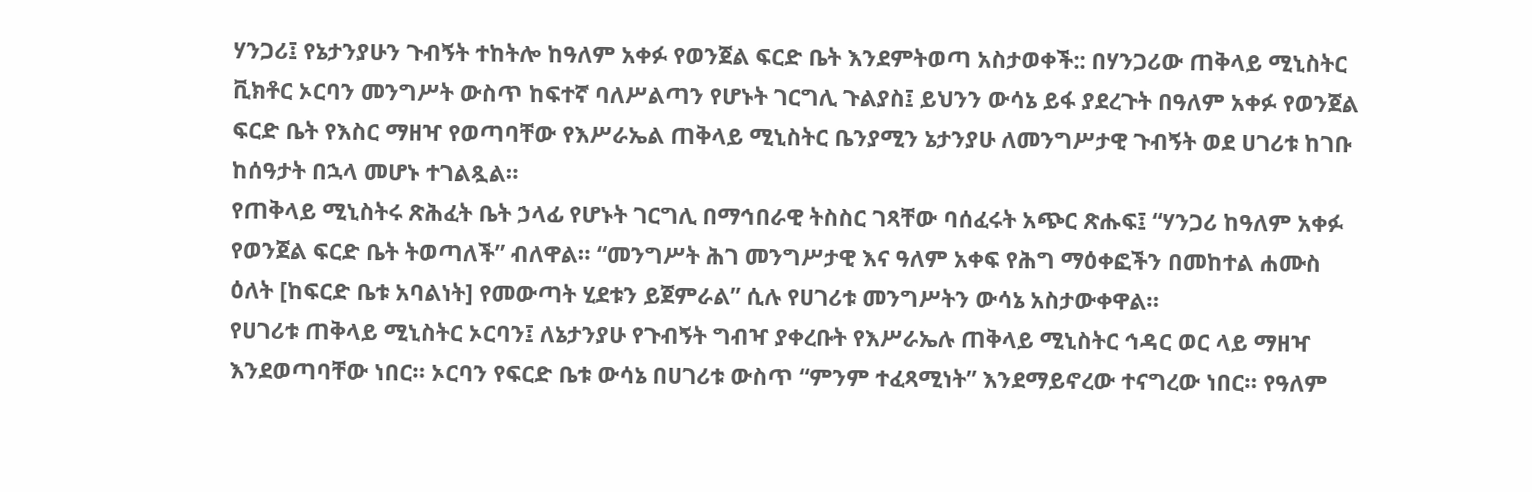ሃንጋሪ፤ የኔታንያሁን ጉብኝት ተከትሎ ከዓለም አቀፉ የወንጀል ፍርድ ቤት እንደምትወጣ አስታወቀች:: በሃንጋሪው ጠቅላይ ሚኒስትር ቪክቶር ኦርባን መንግሥት ውስጥ ከፍተኛ ባለሥልጣን የሆኑት ገርግሊ ጉልያስ፤ ይህንን ውሳኔ ይፋ ያደረጉት በዓለም አቀፉ የወንጀል ፍርድ ቤት የእስር ማዘዣ የወጣባቸው የእሥራኤል ጠቅላይ ሚኒስትር ቤንያሚን ኔታንያሁ ለመንግሥታዊ ጉብኝት ወደ ሀገሪቱ ከገቡ ከሰዓታት በኋላ መሆኑ ተገልጿል።
የጠቅላይ ሚኒስትሩ ጽሕፈት ቤት ኃላፊ የሆኑት ገርግሊ በማኅበራዊ ትስስር ገጻቸው ባሰፈሩት አጭር ጽሑፍ፤ “ሃንጋሪ ከዓለም አቀፉ የወንጀል ፍርድ ቤት ትወጣለች” ብለዋል። “መንግሥት ሕገ መንግሥታዊ እና ዓለም አቀፍ የሕግ ማዕቀፎችን በመከተል ሐሙስ ዕለት [ከፍርድ ቤቱ አባልነት] የመውጣት ሂደቱን ይጀምራል” ሲሉ የሀገሪቱ መንግሥትን ውሳኔ አስታውቀዋል።
የሀገሪቱ ጠቅላይ ሚኒስትር ኦርባን፤ ለኔታንያሁ የጉብኝት ግብዣ ያቀረቡት የእሥራኤሉ ጠቅላይ ሚኒስትር ኅዳር ወር ላይ ማዘዣ እንደወጣባቸው ነበር። ኦርባን የፍርድ ቤቱ ውሳኔ በሀገሪቱ ውስጥ “ምንም ተፈጻሚነት” እንደማይኖረው ተናግረው ነበር። የዓለም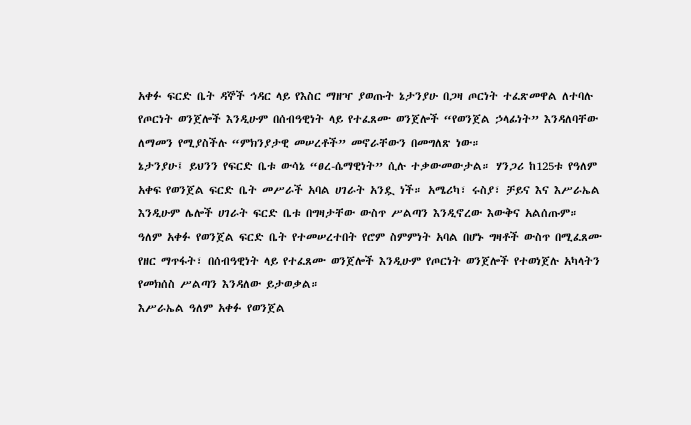አቀፉ ፍርድ ቤት ዳኞች ኅዳር ላይ የእስር ማዘዣ ያወጡት ኔታንያሁ በጋዛ ጦርነት ተፈጽመዋል ለተባሉ የጦርነት ወንጀሎች እንዲሁም በሰብዓዊነት ላይ የተፈጸሙ ወንጀሎች “የወንጀል ኃላፊነት” እንዳለባቸው ለማመን የሚያስችሉ “ምክንያታዊ መሠረቶች” መኖራቸውን በመግለጽ ነው።
ኔታንያሁ፤ ይህንን የፍርድ ቤቱ ውሳኔ “ፀረ-ሴማዊነት” ሲሉ ተቃውመውታል። ሃንጋሪ ከ125ቱ የዓለም አቀፍ የወንጀል ፍርድ ቤት መሥራች አባል ሀገራት አንዷ ነች። አሜሪካ፣ ሩስያ፣ ቻይና እና እሥራኤል እንዲሁም ሌሎች ሀገራት ፍርድ ቤቱ በግዛታቸው ውስጥ ሥልጣን እንዲኖረው እውቅና አልሰጡም።
ዓለም አቀፉ የወንጀል ፍርድ ቤት የተመሠረተበት የሮም ስምምነት አባል በሆኑ ግዛቶች ውስጥ በሚፈጸሙ የዘር ማጥፋት፣ በሰብዓዊነት ላይ የተፈጸሙ ወንጀሎች እንዲሁም የጦርነት ወንጀሎች የተወነጀሉ አካላትን የመክሰስ ሥልጣን እንዳለው ይታወቃል።
እሥራኤል ዓለም አቀፉ የወንጀል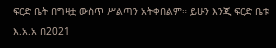ፍርድ ቤት በግዛቷ ውስጥ ሥልጣን አትቀበልም። ይሁን እንጂ ፍርድ ቤቱ እ.አ.አ በ2021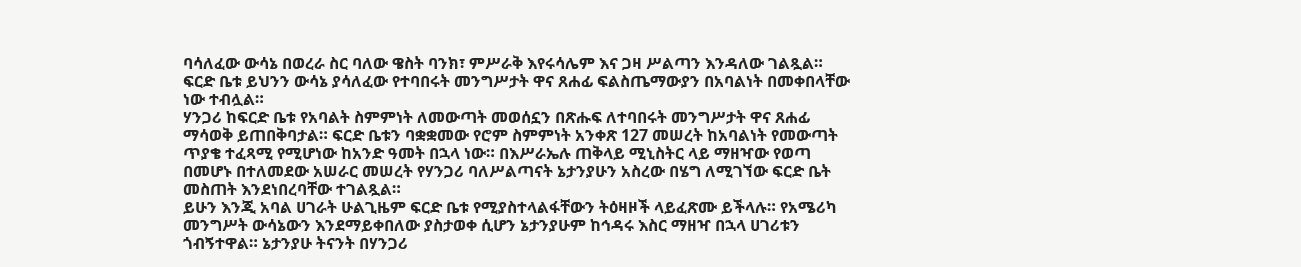ባሳለፈው ውሳኔ በወረራ ስር ባለው ዌስት ባንክ፣ ምሥራቅ እየሩሳሌም እና ጋዛ ሥልጣን እንዳለው ገልጿል። ፍርድ ቤቱ ይህንን ውሳኔ ያሳለፈው የተባበሩት መንግሥታት ዋና ጸሐፊ ፍልስጤማውያን በአባልነት በመቀበላቸው ነው ተብሏል።
ሃንጋሪ ከፍርድ ቤቱ የአባልት ስምምነት ለመውጣት መወሰኗን በጽሑፍ ለተባበሩት መንግሥታት ዋና ጸሐፊ ማሳወቅ ይጠበቅባታል። ፍርድ ቤቱን ባቋቋመው የሮም ስምምነት አንቀጽ 127 መሠረት ከአባልነት የመውጣት ጥያቄ ተፈጻሚ የሚሆነው ከአንድ ዓመት በኋላ ነው። በእሥራኤሉ ጠቅላይ ሚኒስትር ላይ ማዘዣው የወጣ በመሆኑ በተለመደው አሠራር መሠረት የሃንጋሪ ባለሥልጣናት ኔታንያሁን አስረው በሄግ ለሚገኘው ፍርድ ቤት መስጠት እንደነበረባቸው ተገልጿል።
ይሁን እንጂ አባል ሀገራት ሁልጊዜም ፍርድ ቤቱ የሚያስተላልፋቸውን ትዕዛዞች ላይፈጽሙ ይችላሉ። የአሜሪካ መንግሥት ውሳኔውን እንደማይቀበለው ያስታወቀ ሲሆን ኔታንያሁም ከኅዳሩ እስር ማዘዣ በኋላ ሀገሪቱን ጎብኝተዋል። ኔታንያሁ ትናንት በሃንጋሪ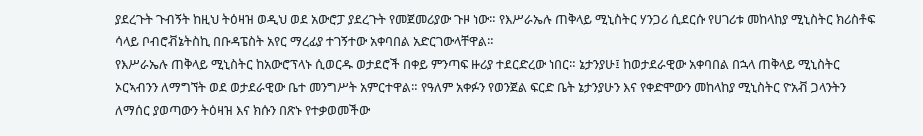ያደረጉት ጉብኝት ከዚህ ትዕዛዝ ወዲህ ወደ አውሮፓ ያደረጉት የመጀመሪያው ጉዞ ነው። የእሥራኤሉ ጠቅላይ ሚኒስትር ሃንጋሪ ሲደርሱ የሀገሪቱ መከላከያ ሚኒስትር ክሪስቶፍ ሳላይ ቦብሮቭኔትስኪ በቡዳፔስት አየር ማረፊያ ተገኝተው አቀባበል አድርገውላቸዋል።
የእሥራኤሉ ጠቅላይ ሚኒስትር ከአውሮፕላኑ ሲወርዱ ወታደሮች በቀይ ምንጣፍ ዙሪያ ተደርድረው ነበር። ኔታንያሁ፤ ከወታደራዊው አቀባበል በኋላ ጠቅላይ ሚኒስትር ኦርኣብንን ለማግኘት ወደ ወታደራዊው ቤተ መንግሥት አምርተዋል። የዓለም አቀፉን የወንጀል ፍርድ ቤት ኔታንያሁን እና የቀድሞውን መከላከያ ሚኒስትር ዮአቭ ጋላንትን ለማሰር ያወጣውን ትዕዛዝ እና ክሱን በጽኑ የተቃወመችው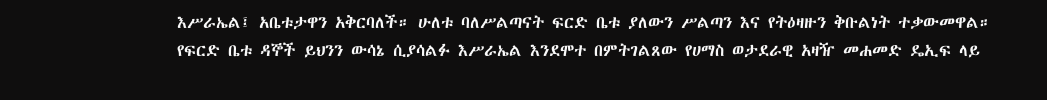እሥራኤል፤ አቤቱታዋን አቅርባለች። ሁለቱ ባለሥልጣናት ፍርድ ቤቱ ያለውን ሥልጣን እና የትዕዛዙን ቅቡልነት ተቃውመዋል።
የፍርድ ቤቱ ዳኞች ይህንን ውሳኔ ሲያሳልፉ እሥራኤል እንደሞተ በምትገልጸው የሀማስ ወታደራዊ አዛዥ መሐመድ ዴኢፍ ላይ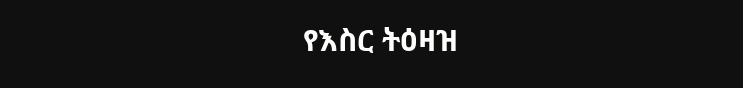የእስር ትዕዛዝ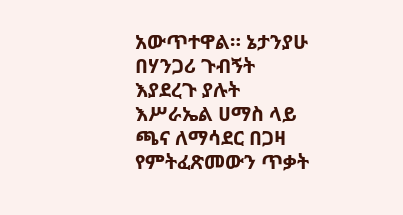አውጥተዋል። ኔታንያሁ በሃንጋሪ ጉብኝት እያደረጉ ያሉት እሥራኤል ሀማስ ላይ ጫና ለማሳደር በጋዛ የምትፈጽመውን ጥቃት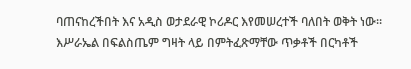ባጠናከረችበት እና አዲስ ወታደራዊ ኮሪዶር እየመሠረተች ባለበት ወቅት ነው። እሥራኤል በፍልስጤም ግዛት ላይ በምትፈጽማቸው ጥቃቶች በርካቶች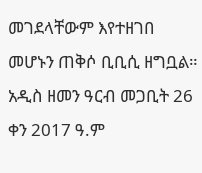መገደላቸውም እየተዘገበ መሆኑን ጠቅሶ ቢቢሲ ዘግቧል።
አዲስ ዘመን ዓርብ መጋቢት 26 ቀን 2017 ዓ.ም